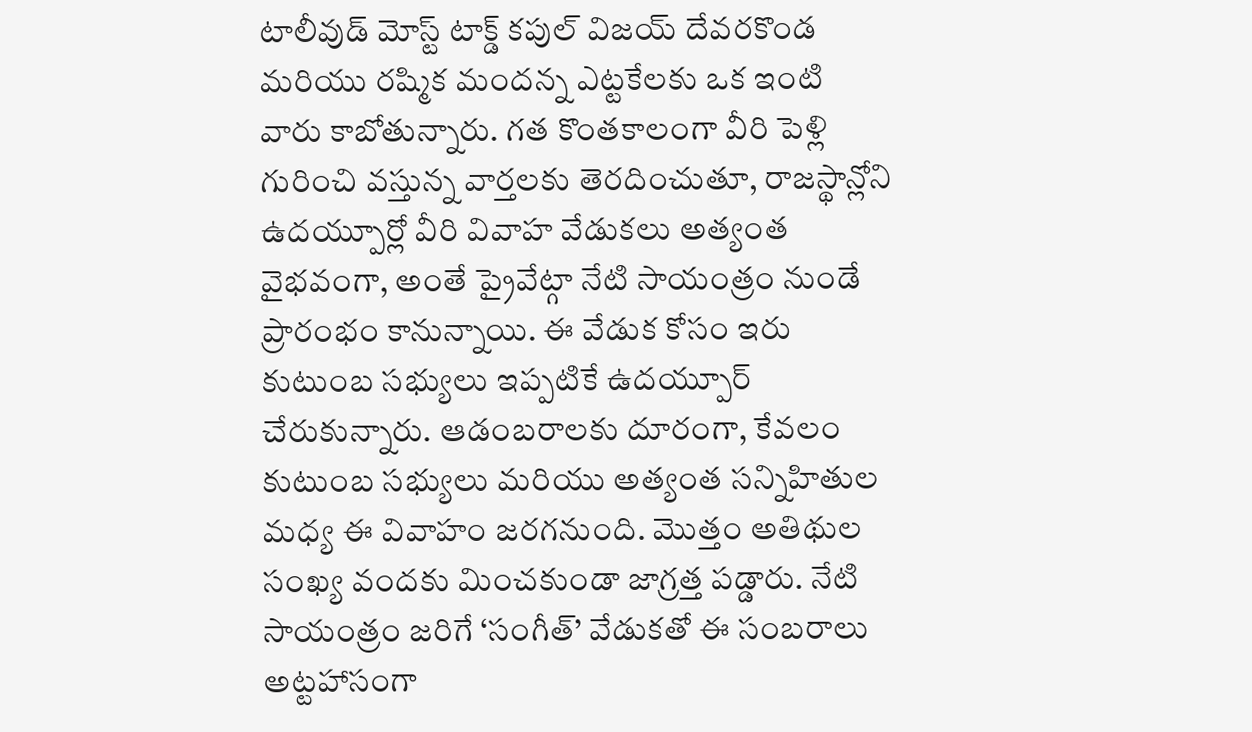టాలీవుడ్ మోస్ట్ టాక్డ్ కపుల్ విజయ్ దేవరకొండ మరియు రష్మిక మందన్న ఎట్టకేలకు ఒక ఇంటి వారు కాబోతున్నారు. గత కొంతకాలంగా వీరి పెళ్లి గురించి వస్తున్న వార్తలకు తెరదించుతూ, రాజస్థాన్లోని ఉదయ్పూర్లో వీరి వివాహ వేడుకలు అత్యంత వైభవంగా, అంతే ప్రైవేట్గా నేటి సాయంత్రం నుండే ప్రారంభం కానున్నాయి. ఈ వేడుక కోసం ఇరు కుటుంబ సభ్యులు ఇప్పటికే ఉదయ్పూర్ చేరుకున్నారు. ఆడంబరాలకు దూరంగా, కేవలం కుటుంబ సభ్యులు మరియు అత్యంత సన్నిహితుల మధ్య ఈ వివాహం జరగనుంది. మొత్తం అతిథుల సంఖ్య వందకు మించకుండా జాగ్రత్త పడ్డారు. నేటి సాయంత్రం జరిగే ‘సంగీత్’ వేడుకతో ఈ సంబరాలు అట్టహాసంగా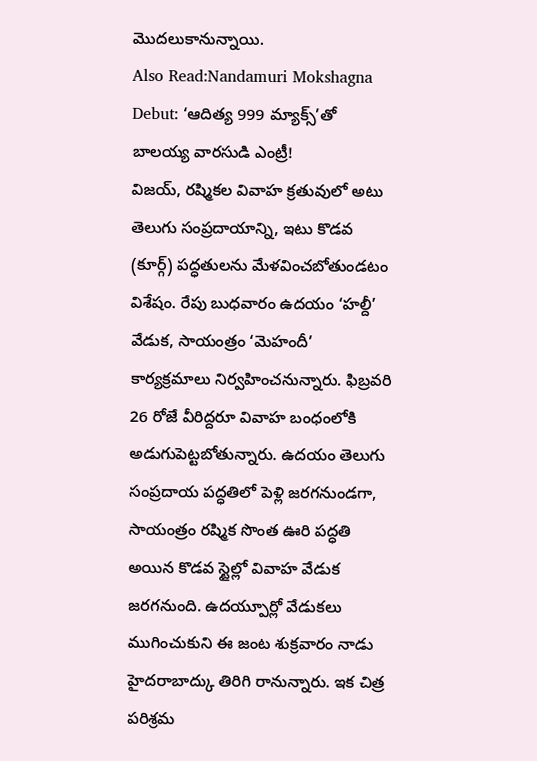మొదలుకానున్నాయి.
Also Read:Nandamuri Mokshagna Debut: ‘ఆదిత్య 999 మ్యాక్స్’తో బాలయ్య వారసుడి ఎంట్రీ!
విజయ్, రష్మికల వివాహ క్రతువులో అటు తెలుగు సంప్రదాయాన్ని, ఇటు కొడవ (కూర్గ్) పద్ధతులను మేళవించబోతుండటం విశేషం. రేపు బుధవారం ఉదయం ‘హల్దీ’ వేడుక, సాయంత్రం ‘మెహందీ’ కార్యక్రమాలు నిర్వహించనున్నారు. ఫిబ్రవరి 26 రోజే వీరిద్దరూ వివాహ బంధంలోకి అడుగుపెట్టబోతున్నారు. ఉదయం తెలుగు సంప్రదాయ పద్ధతిలో పెళ్లి జరగనుండగా, సాయంత్రం రష్మిక సొంత ఊరి పద్ధతి అయిన కొడవ స్టైల్లో వివాహ వేడుక జరగనుంది. ఉదయ్పూర్లో వేడుకలు ముగించుకుని ఈ జంట శుక్రవారం నాడు హైదరాబాద్కు తిరిగి రానున్నారు. ఇక చిత్ర పరిశ్రమ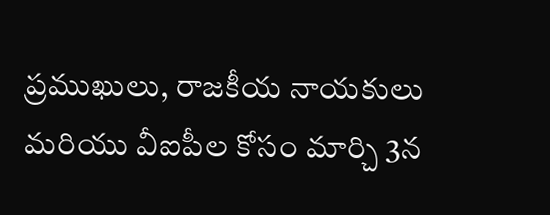ప్రముఖులు, రాజకీయ నాయకులు మరియు వీఐపీల కోసం మార్చి 3న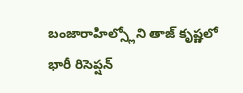బంజారాహిల్స్లోని తాజ్ కృష్ణలో భారీ రిసెప్షన్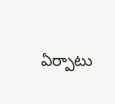ఏర్పాటు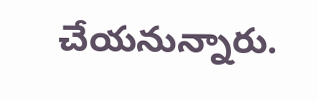చేయనున్నారు.